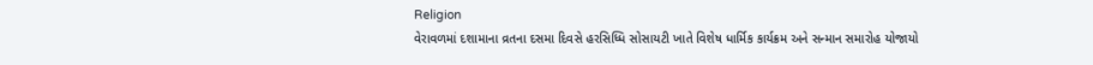Religion
વેરાવળમાં દશામાના વ્રતના દસમા દિવસે હરસિધ્ધિ સોસાયટી ખાતે વિશેષ ધાર્મિક કાર્યક્રમ અને સન્માન સમારોહ યોજાયો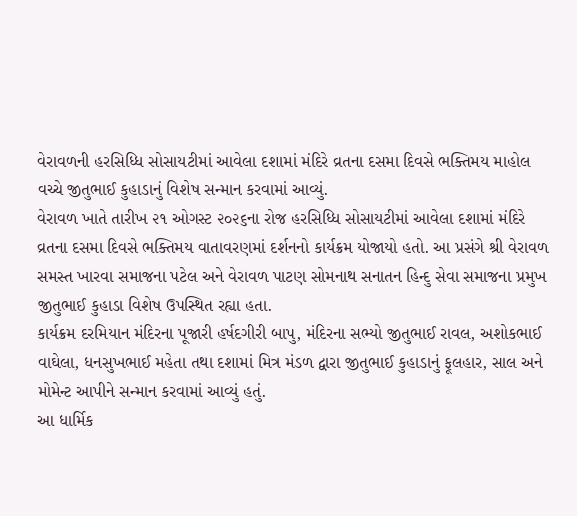વેરાવળની હરસિધ્ધિ સોસાયટીમાં આવેલા દશામાં મંદિરે વ્રતના દસમા દિવસે ભક્તિમય માહોલ વચ્ચે જીતુભાઈ કુહાડાનું વિશેષ સન્માન કરવામાં આવ્યું.
વેરાવળ ખાતે તારીખ ૨૧ ઓગસ્ટ ૨૦૨૬ના રોજ હરસિધ્ધિ સોસાયટીમાં આવેલા દશામાં મંદિરે વ્રતના દસમા દિવસે ભક્તિમય વાતાવરણમાં દર્શનનો કાર્યક્રમ યોજાયો હતો. આ પ્રસંગે શ્રી વેરાવળ સમસ્ત ખારવા સમાજના પટેલ અને વેરાવળ પાટણ સોમનાથ સનાતન હિન્દુ સેવા સમાજના પ્રમુખ જીતુભાઈ કુહાડા વિશેષ ઉપસ્થિત રહ્યા હતા.
કાર્યક્રમ દરમિયાન મંદિરના પૂજારી હર્ષદગીરી બાપુ, મંદિરના સભ્યો જીતુભાઈ રાવલ, અશોકભાઈ વાઘેલા, ધનસુખભાઈ મહેતા તથા દશામાં મિત્ર મંડળ દ્વારા જીતુભાઈ કુહાડાનું ફૂલહાર, સાલ અને મોમેન્ટ આપીને સન્માન કરવામાં આવ્યું હતું.
આ ધાર્મિક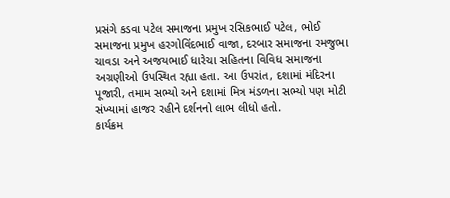પ્રસંગે કડવા પટેલ સમાજના પ્રમુખ રસિકભાઈ પટેલ, ભોઈ સમાજના પ્રમુખ હરગોવિંદભાઈ વાજા, દરબાર સમાજના રમજુભા ચાવડા અને અજયભાઈ ધારેચા સહિતના વિવિધ સમાજના અગ્રણીઓ ઉપસ્થિત રહ્યા હતા. આ ઉપરાંત, દશામાં મંદિરના પૂજારી, તમામ સભ્યો અને દશામાં મિત્ર મંડળના સભ્યો પણ મોટી સંખ્યામાં હાજર રહીને દર્શનનો લાભ લીધો હતો.
કાર્યક્રમ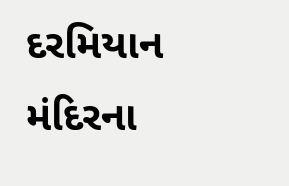દરમિયાન મંદિરના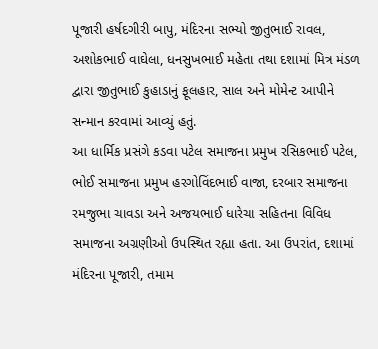પૂજારી હર્ષદગીરી બાપુ, મંદિરના સભ્યો જીતુભાઈ રાવલ, અશોકભાઈ વાઘેલા, ધનસુખભાઈ મહેતા તથા દશામાં મિત્ર મંડળ દ્વારા જીતુભાઈ કુહાડાનું ફૂલહાર, સાલ અને મોમેન્ટ આપીને સન્માન કરવામાં આવ્યું હતું.
આ ધાર્મિક પ્રસંગે કડવા પટેલ સમાજના પ્રમુખ રસિકભાઈ પટેલ, ભોઈ સમાજના પ્રમુખ હરગોવિંદભાઈ વાજા, દરબાર સમાજના રમજુભા ચાવડા અને અજયભાઈ ધારેચા સહિતના વિવિધ સમાજના અગ્રણીઓ ઉપસ્થિત રહ્યા હતા. આ ઉપરાંત, દશામાં મંદિરના પૂજારી, તમામ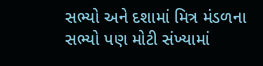સભ્યો અને દશામાં મિત્ર મંડળના સભ્યો પણ મોટી સંખ્યામાં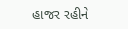હાજર રહીને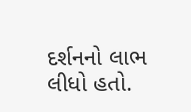દર્શનનો લાભ લીધો હતો.